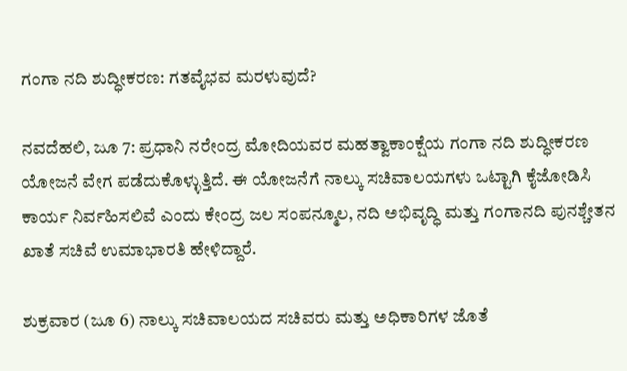ಗಂಗಾ ನದಿ ಶುದ್ಧೀಕರಣ: ಗತವೈಭವ ಮರಳುವುದೆ?

ನವದೆಹಲಿ, ಜೂ 7: ಪ್ರಧಾನಿ ನರೇಂದ್ರ ಮೋದಿಯವರ ಮಹತ್ವಾಕಾಂಕ್ಷೆಯ ಗಂಗಾ ನದಿ ಶುದ್ಧೀಕರಣ ಯೋಜನೆ ವೇಗ ಪಡೆದುಕೊಳ್ಳುತ್ತಿದೆ. ಈ ಯೋಜನೆಗೆ ನಾಲ್ಕು ಸಚಿವಾಲಯಗಳು ಒಟ್ಟಾಗಿ ಕೈಜೋಡಿಸಿ ಕಾರ್ಯ ನಿರ್ವಹಿಸಲಿವೆ ಎಂದು ಕೇಂದ್ರ ಜಲ ಸಂಪನ್ಮೂಲ, ನದಿ ಅಭಿವೃದ್ಧಿ ಮತ್ತು ಗಂಗಾನದಿ ಪುನಶ್ಚೇತನ ಖಾತೆ ಸಚಿವೆ ಉಮಾಭಾರತಿ ಹೇಳಿದ್ದಾರೆ.

ಶುಕ್ರವಾರ (ಜೂ 6) ನಾಲ್ಕು ಸಚಿವಾಲಯದ ಸಚಿವರು ಮತ್ತು ಅಧಿಕಾರಿಗಳ ಜೊತೆ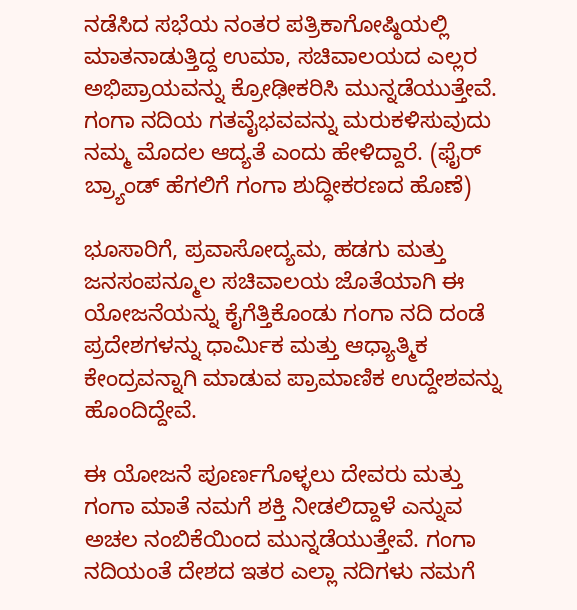ನಡೆಸಿದ ಸಭೆಯ ನಂತರ ಪತ್ರಿಕಾಗೋಷ್ಠಿಯಲ್ಲಿ ಮಾತನಾಡುತ್ತಿದ್ದ ಉಮಾ, ಸಚಿವಾಲಯದ ಎಲ್ಲರ ಅಭಿಪ್ರಾಯವನ್ನು ಕ್ರೋಢೀಕರಿಸಿ ಮುನ್ನಡೆಯುತ್ತೇವೆ. ಗಂಗಾ ನದಿಯ ಗತವೈಭವವನ್ನು ಮರುಕಳಿಸುವುದು ನಮ್ಮ ಮೊದಲ ಆದ್ಯತೆ ಎಂದು ಹೇಳಿದ್ದಾರೆ. (ಫೈರ್ ಬ್ರ್ಯಾಂಡ್ ಹೆಗಲಿಗೆ ಗಂಗಾ ಶುದ್ಧೀಕರಣದ ಹೊಣೆ)

ಭೂಸಾರಿಗೆ, ಪ್ರವಾಸೋದ್ಯಮ, ಹಡಗು ಮತ್ತು ಜನಸಂಪನ್ಮೂಲ ಸಚಿವಾಲಯ ಜೊತೆಯಾಗಿ ಈ ಯೋಜನೆಯನ್ನು ಕೈಗೆತ್ತಿಕೊಂಡು ಗಂಗಾ ನದಿ ದಂಡೆ ಪ್ರದೇಶಗಳನ್ನು ಧಾರ್ಮಿಕ ಮತ್ತು ಆಧ್ಯಾತ್ಮಿಕ ಕೇಂದ್ರವನ್ನಾಗಿ ಮಾಡುವ ಪ್ರಾಮಾಣಿಕ ಉದ್ದೇಶವನ್ನು ಹೊಂದಿದ್ದೇವೆ.

ಈ ಯೋಜನೆ ಪೂರ್ಣಗೊಳ್ಳಲು ದೇವರು ಮತ್ತು ಗಂಗಾ ಮಾತೆ ನಮಗೆ ಶಕ್ತಿ ನೀಡಲಿದ್ದಾಳೆ ಎನ್ನುವ ಅಚಲ ನಂಬಿಕೆಯಿಂದ ಮುನ್ನಡೆಯುತ್ತೇವೆ. ಗಂಗಾ ನದಿಯಂತೆ ದೇಶದ ಇತರ ಎಲ್ಲಾ ನದಿಗಳು ನಮಗೆ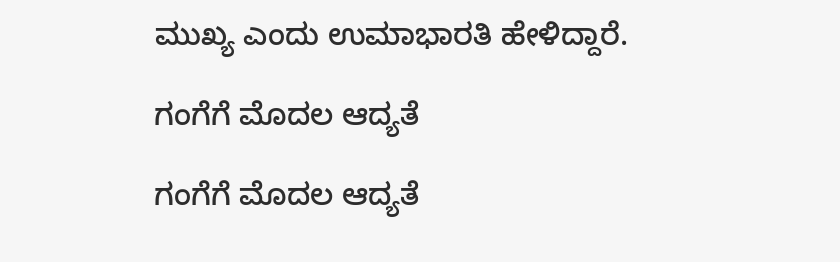ಮುಖ್ಯ ಎಂದು ಉಮಾಭಾರತಿ ಹೇಳಿದ್ದಾರೆ.

ಗಂಗೆಗೆ ಮೊದಲ ಆದ್ಯತೆ

ಗಂಗೆಗೆ ಮೊದಲ ಆದ್ಯತೆ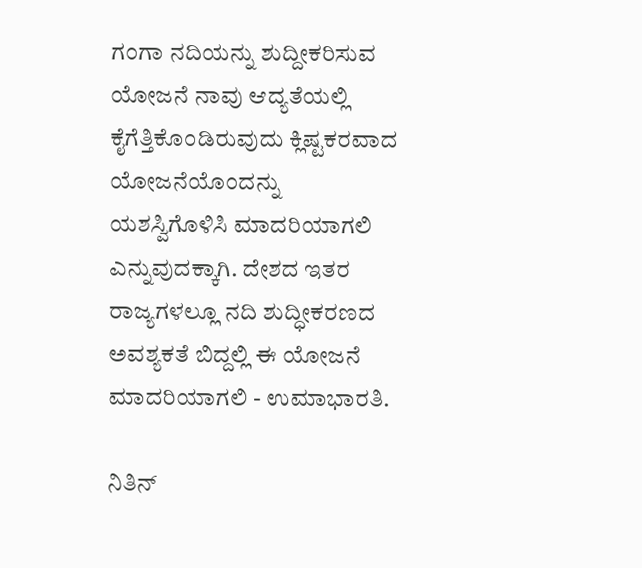ಗಂಗಾ ನದಿಯನ್ನು ಶುದ್ದೀಕರಿಸುವ ಯೋಜನೆ ನಾವು ಆದ್ಯತೆಯಲ್ಲಿ ಕೈಗೆತ್ತಿಕೊಂಡಿರುವುದು ಕ್ಲಿಷ್ಟಕರವಾದ ಯೋಜನೆಯೊಂದನ್ನು ಯಶಸ್ವಿಗೊಳಿಸಿ ಮಾದರಿಯಾಗಲಿ ಎನ್ನುವುದಕ್ಕಾಗಿ. ದೇಶದ ಇತರ ರಾಜ್ಯಗಳಲ್ಲೂ ನದಿ ಶುದ್ಧೀಕರಣದ ಅವಶ್ಯಕತೆ ಬಿದ್ದಲ್ಲಿ ಈ ಯೋಜನೆ ಮಾದರಿಯಾಗಲಿ - ಉಮಾಭಾರತಿ.

ನಿತಿನ್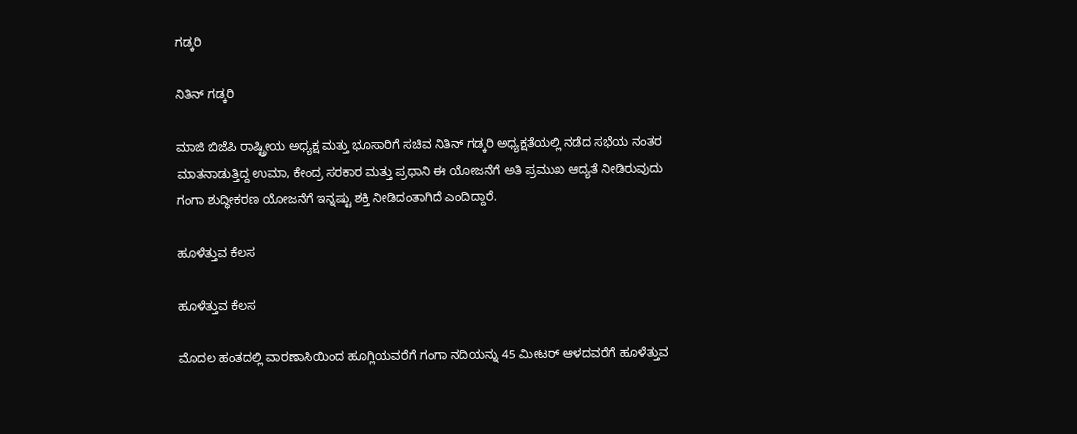ಗಡ್ಕರಿ

ನಿತಿನ್ ಗಡ್ಕರಿ

ಮಾಜಿ ಬಿಜೆಪಿ ರಾಷ್ಟ್ರೀಯ ಅಧ್ಯಕ್ಷ ಮತ್ತು ಭೂಸಾರಿಗೆ ಸಚಿವ ನಿತಿನ್ ಗಡ್ಕರಿ ಅಧ್ಯಕ್ಷತೆಯಲ್ಲಿ ನಡೆದ ಸಭೆಯ ನಂತರ ಮಾತನಾಡುತ್ತಿದ್ದ ಉಮಾ, ಕೇಂದ್ರ ಸರಕಾರ ಮತ್ತು ಪ್ರಧಾನಿ ಈ ಯೋಜನೆಗೆ ಅತಿ ಪ್ರಮುಖ ಆದ್ಯತೆ ನೀಡಿರುವುದು ಗಂಗಾ ಶುದ್ಧೀಕರಣ ಯೋಜನೆಗೆ ಇನ್ನಷ್ಟು ಶಕ್ತಿ ನೀಡಿದಂತಾಗಿದೆ ಎಂದಿದ್ದಾರೆ.

ಹೂಳೆತ್ತುವ ಕೆಲಸ

ಹೂಳೆತ್ತುವ ಕೆಲಸ

ಮೊದಲ ಹಂತದಲ್ಲಿ ವಾರಣಾಸಿಯಿಂದ ಹೂಗ್ಲಿಯವರೆಗೆ ಗಂಗಾ ನದಿಯನ್ನು 45 ಮೀಟರ್ ಆಳದವರೆಗೆ ಹೂಳೆತ್ತುವ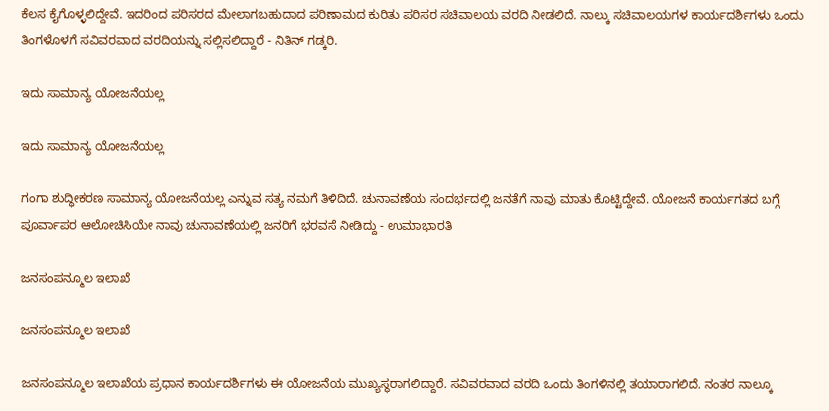ಕೆಲಸ ಕೈಗೊಳ್ಳಲಿದ್ದೇವೆ. ಇದರಿಂದ ಪರಿಸರದ ಮೇಲಾಗಬಹುದಾದ ಪರಿಣಾಮದ ಕುರಿತು ಪರಿಸರ ಸಚಿವಾಲಯ ವರದಿ ನೀಡಲಿದೆ. ನಾಲ್ಕು ಸಚಿವಾಲಯಗಳ ಕಾರ್ಯದರ್ಶಿಗಳು ಒಂದು ತಿಂಗಳೊಳಗೆ ಸವಿವರವಾದ ವರದಿಯನ್ನು ಸಲ್ಲಿಸಲಿದ್ದಾರೆ - ನಿತಿನ್ ಗಡ್ಕರಿ.

ಇದು ಸಾಮಾನ್ಯ ಯೋಜನೆಯಲ್ಲ

ಇದು ಸಾಮಾನ್ಯ ಯೋಜನೆಯಲ್ಲ

ಗಂಗಾ ಶುದ್ಧೀಕರಣ ಸಾಮಾನ್ಯ ಯೋಜನೆಯಲ್ಲ ಎನ್ನುವ ಸತ್ಯ ನಮಗೆ ತಿಳಿದಿದೆ. ಚುನಾವಣೆಯ ಸಂದರ್ಭದಲ್ಲಿ ಜನತೆಗೆ ನಾವು ಮಾತು ಕೊಟ್ಟಿದ್ದೇವೆ. ಯೋಜನೆ ಕಾರ್ಯಗತದ ಬಗ್ಗೆ ಪೂರ್ವಾಪರ ಆಲೋಚಿಸಿಯೇ ನಾವು ಚುನಾವಣೆಯಲ್ಲಿ ಜನರಿಗೆ ಭರವಸೆ ನೀಡಿದ್ದು - ಉಮಾಭಾರತಿ

ಜನಸಂಪನ್ಮೂಲ ಇಲಾಖೆ

ಜನಸಂಪನ್ಮೂಲ ಇಲಾಖೆ

ಜನಸಂಪನ್ಮೂಲ ಇಲಾಖೆಯ ಪ್ರಧಾನ ಕಾರ್ಯದರ್ಶಿಗಳು ಈ ಯೋಜನೆಯ ಮುಖ್ಯಸ್ಥರಾಗಲಿದ್ದಾರೆ. ಸವಿವರವಾದ ವರದಿ ಒಂದು ತಿಂಗಳಿನಲ್ಲಿ ತಯಾರಾಗಲಿದೆ. ನಂತರ ನಾಲ್ಕೂ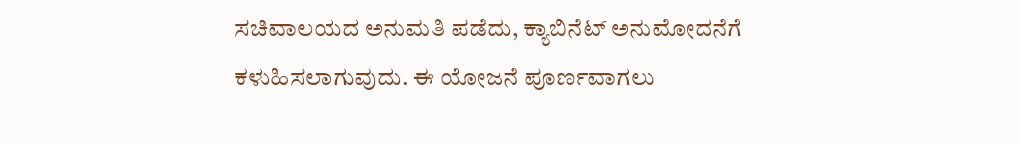ಸಚಿವಾಲಯದ ಅನುಮತಿ ಪಡೆದು, ಕ್ಯಾಬಿನೆಟ್ ಅನುಮೋದನೆಗೆ ಕಳುಹಿಸಲಾಗುವುದು. ಈ ಯೋಜನೆ ಪೂರ್ಣವಾಗಲು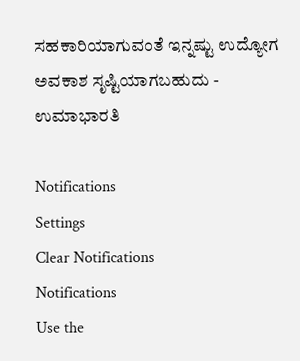ಸಹಕಾರಿಯಾಗುವಂತೆ ಇನ್ನಷ್ಟು ಉದ್ಯೋಗ ಅವಕಾಶ ಸೃಷ್ಟಿಯಾಗಬಹುದು - ಉಮಾಭಾರತಿ

Notifications
Settings
Clear Notifications
Notifications
Use the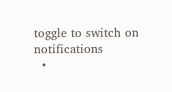toggle to switch on notifications
  •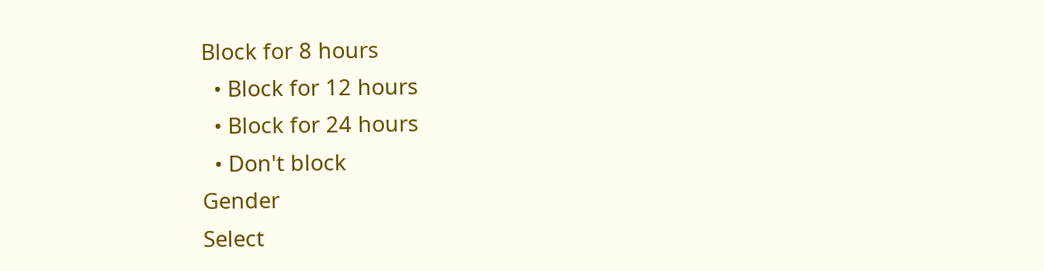Block for 8 hours
  • Block for 12 hours
  • Block for 24 hours
  • Don't block
Gender
Select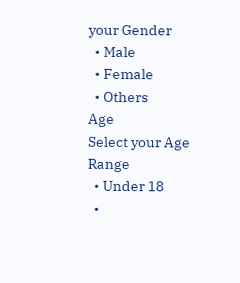your Gender
  • Male
  • Female
  • Others
Age
Select your Age Range
  • Under 18
  •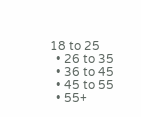18 to 25
  • 26 to 35
  • 36 to 45
  • 45 to 55
  • 55+